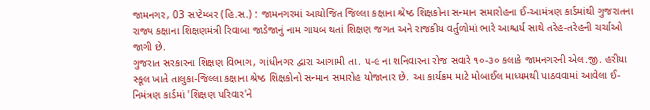જામનગર, 03 સપ્ટેમ્બર (હિ.સ.) : જામનગરમાં આયોજિત જિલ્લા કક્ષાના શ્રેષ્ઠ શિક્ષકોના સન્માન સમારોહના ઈ-આમંત્રણ કાર્ડમાંથી ગુજરાતના રાજ્ય કક્ષાના શિક્ષણમંત્રી રિવાબા જાડેજાનું નામ ગાયબ થતાં શિક્ષણ જગત અને રાજકીય વર્તુળોમાં ભારે આશ્ચર્ય સાથે તરેહ-તરેહની ચર્ચાઓ જાગી છે.
ગુજરાત સરકારના શિક્ષણ વિભાગ, ગાંધીનગર દ્વારા આગામી તા. ૫-૯ ના શનિવારના રોજ સવારે ૧૦-૩૦ કલાકે જામનગરની એલ.જી. હરીયા સ્કૂલ ખાતે તાલુકા-જિલ્લા કક્ષાના શ્રેષ્ઠ શિક્ષકોનો સન્માન સમારોહ યોજાનાર છે. આ કાર્યક્રમ માટે મોબાઈલ માધ્યમથી પાઠવવામાં આવેલા ઈ-નિમંત્રણ કાર્ડમાં 'શિક્ષણ પરિવાર'ને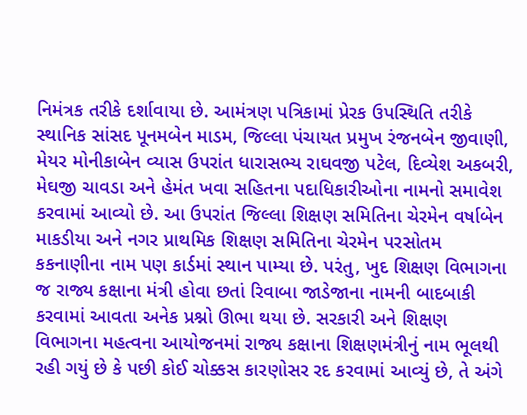નિમંત્રક તરીકે દર્શાવાયા છે. આમંત્રણ પત્રિકામાં પ્રેરક ઉપસ્થિતિ તરીકે સ્થાનિક સાંસદ પૂનમબેન માડમ, જિલ્લા પંચાયત પ્રમુખ રંજનબેન જીવાણી, મેયર મોનીકાબેન વ્યાસ ઉપરાંત ધારાસભ્ય રાઘવજી પટેલ, દિવ્યેશ અકબરી, મેઘજી ચાવડા અને હેમંત ખવા સહિતના પદાધિકારીઓના નામનો સમાવેશ કરવામાં આવ્યો છે. આ ઉપરાંત જિલ્લા શિક્ષણ સમિતિના ચેરમેન વર્ષાબેન માકડીયા અને નગર પ્રાથમિક શિક્ષણ સમિતિના ચેરમેન પરસોતમ કકનાણીના નામ પણ કાર્ડમાં સ્થાન પામ્યા છે. પરંતુ, ખુદ શિક્ષણ વિભાગના જ રાજ્ય કક્ષાના મંત્રી હોવા છતાં રિવાબા જાડેજાના નામની બાદબાકી કરવામાં આવતા અનેક પ્રશ્નો ઊભા થયા છે. સરકારી અને શિક્ષણ વિભાગના મહત્વના આયોજનમાં રાજ્ય કક્ષાના શિક્ષણમંત્રીનું નામ ભૂલથી રહી ગયું છે કે પછી કોઈ ચોક્કસ કારણોસર રદ કરવામાં આવ્યું છે, તે અંગે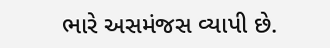ભારે અસમંજસ વ્યાપી છે.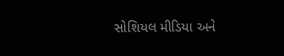સોશિયલ મીડિયા અને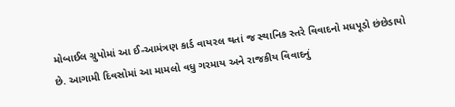મોબાઈલ ગ્રુપોમાં આ ઈ-આમંત્રણ કાર્ડ વાયરલ થતાં જ સ્થાનિક સ્તરે વિવાદનો મધપૂડો છંછેડાયો છે. આગામી દિવસોમાં આ મામલો વધુ ગરમાય અને રાજકીય વિવાદનું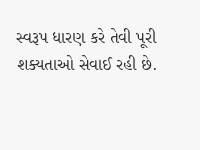સ્વરૂપ ધારણ કરે તેવી પૂરી શક્યતાઓ સેવાઈ રહી છે.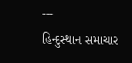---
હિન્દુસ્થાન સમાચાર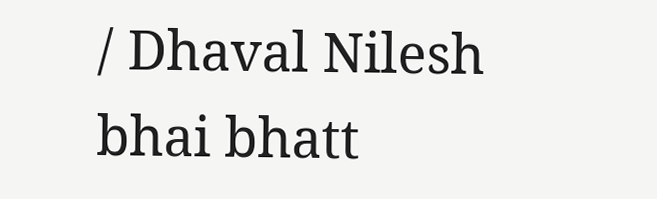/ Dhaval Nilesh bhai bhatt